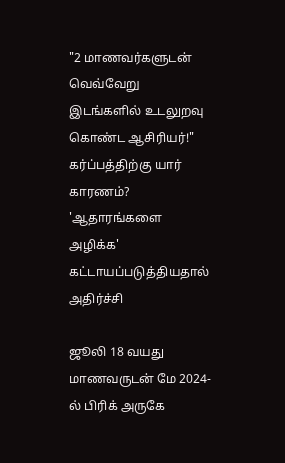"2 மாணவர்களுடன் வெவ்வேறு இடங்களில் உடலுறவு கொண்ட ஆசிரியர்!" கர்ப்பத்திற்கு யார் காரணம்? 'ஆதாரங்களை அழிக்க' கட்டாயப்படுத்தியதால் அதிர்ச்சி

ஜூலி 18 வயது மாணவருடன் மே 2024-ல் பிரிக் அருகே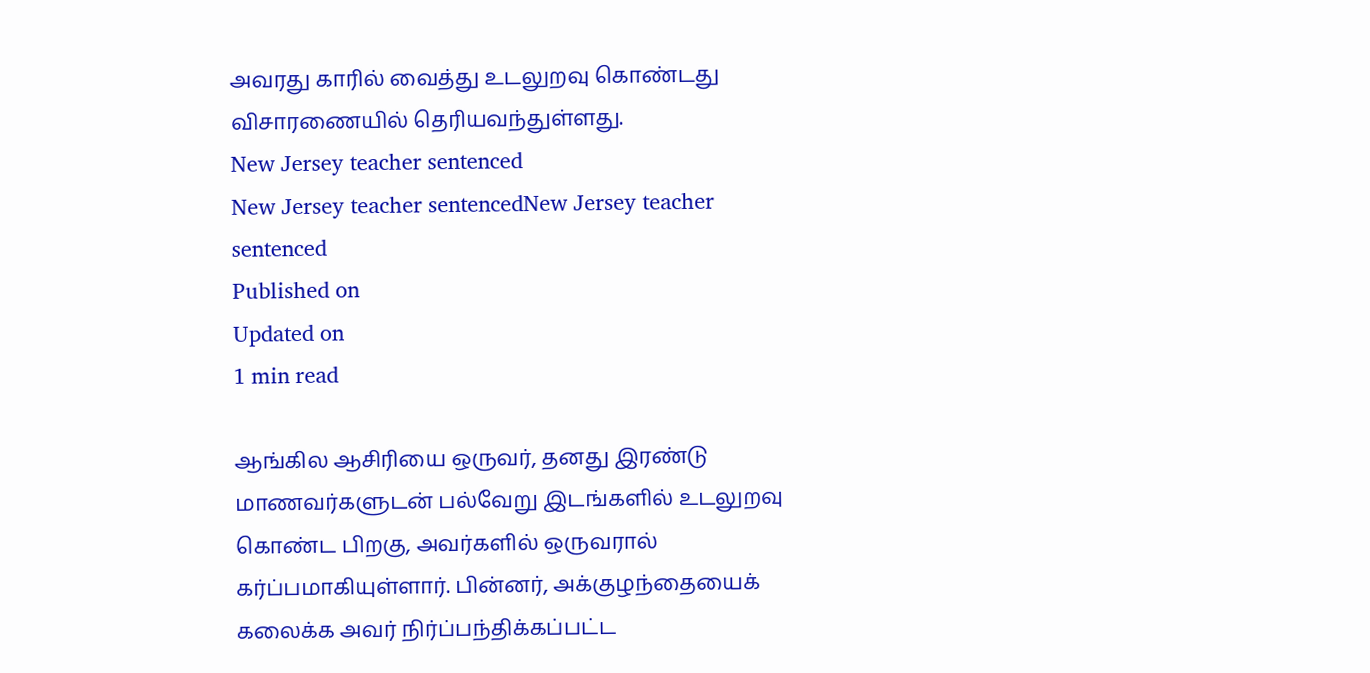அவரது காரில் வைத்து உடலுறவு கொண்டது விசாரணையில் தெரியவந்துள்ளது.
New Jersey teacher sentenced
New Jersey teacher sentencedNew Jersey teacher sentenced
Published on
Updated on
1 min read

ஆங்கில ஆசிரியை ஒருவர், தனது இரண்டு மாணவர்களுடன் பல்வேறு இடங்களில் உடலுறவு கொண்ட பிறகு, அவர்களில் ஒருவரால் கர்ப்பமாகியுள்ளார். பின்னர், அக்குழந்தையைக் கலைக்க அவர் நிர்ப்பந்திக்கப்பட்ட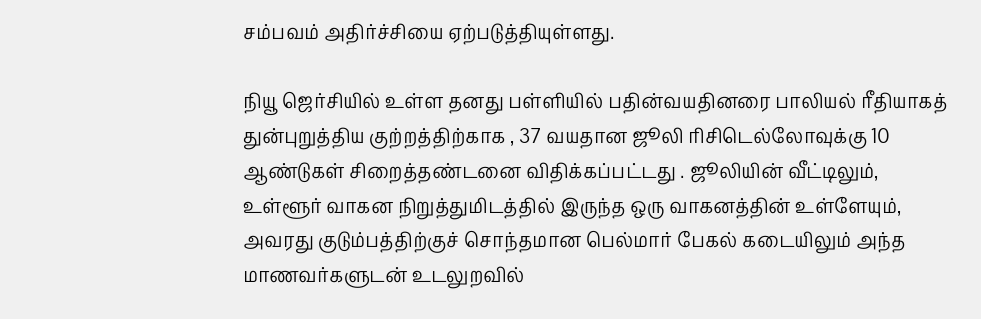சம்பவம் அதிர்ச்சியை ஏற்படுத்தியுள்ளது.

நியூ ஜெர்சியில் உள்ள தனது பள்ளியில் பதின்வயதினரை பாலியல் ரீதியாகத் துன்புறுத்திய குற்றத்திற்காக , 37 வயதான ஜூலி ரிசிடெல்லோவுக்கு 10 ஆண்டுகள் சிறைத்தண்டனை விதிக்கப்பட்டது . ஜூலியின் வீட்டிலும், உள்ளூர் வாகன நிறுத்துமிடத்தில் இருந்த ஒரு வாகனத்தின் உள்ளேயும், அவரது குடும்பத்திற்குச் சொந்தமான பெல்மார் பேகல் கடையிலும் அந்த மாணவர்களுடன் உடலுறவில்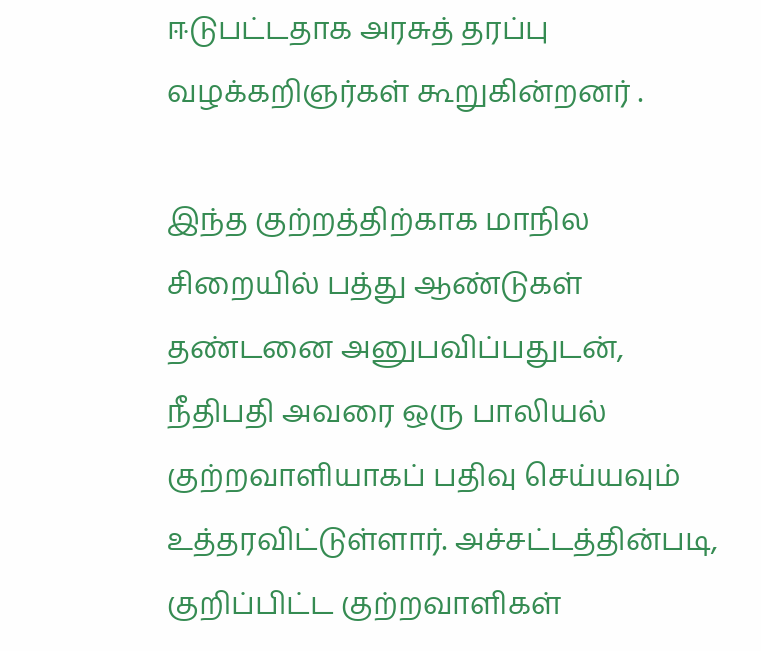ஈடுபட்டதாக அரசுத் தரப்பு வழக்கறிஞர்கள் கூறுகின்றனர் .

இந்த குற்றத்திற்காக மாநில சிறையில் பத்து ஆண்டுகள் தண்டனை அனுபவிப்பதுடன், நீதிபதி அவரை ஒரு பாலியல் குற்றவாளியாகப் பதிவு செய்யவும் உத்தரவிட்டுள்ளார். அச்சட்டத்தின்படி, குறிப்பிட்ட குற்றவாளிகள்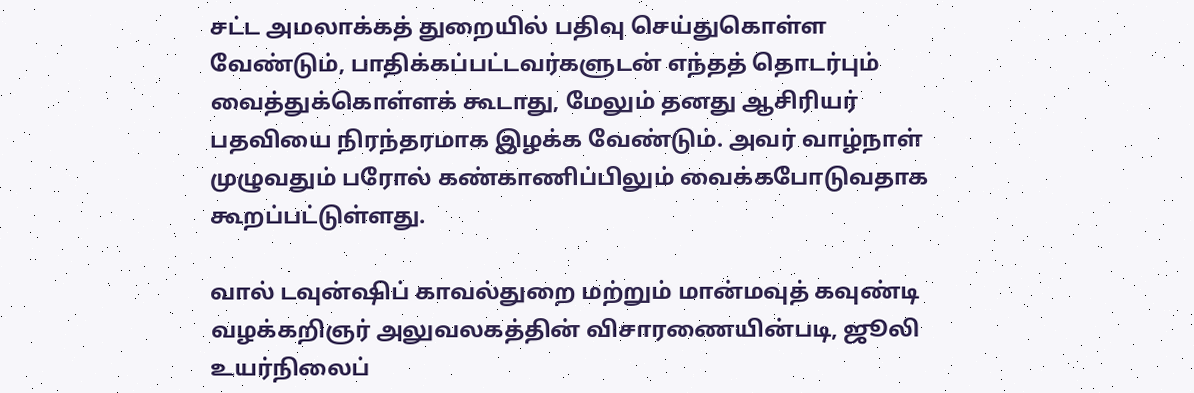சட்ட அமலாக்கத் துறையில் பதிவு செய்துகொள்ள வேண்டும், பாதிக்கப்பட்டவர்களுடன் எந்தத் தொடர்பும் வைத்துக்கொள்ளக் கூடாது, மேலும் தனது ஆசிரியர் பதவியை நிரந்தரமாக இழக்க வேண்டும். அவர் வாழ்நாள் முழுவதும் பரோல் கண்காணிப்பிலும் வைக்கபோடுவதாக கூறப்பட்டுள்ளது.

வால் டவுன்ஷிப் காவல்துறை மற்றும் மான்மவுத் கவுண்டி வழக்கறிஞர் அலுவலகத்தின் விசாரணையின்படி, ஜூலி உயர்நிலைப்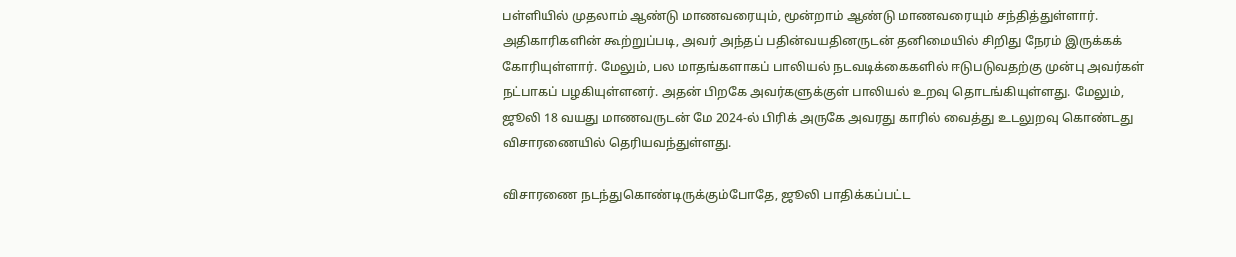பள்ளியில் முதலாம் ஆண்டு மாணவரையும், மூன்றாம் ஆண்டு மாணவரையும் சந்தித்துள்ளார். அதிகாரிகளின் கூற்றுப்படி, அவர் அந்தப் பதின்வயதினருடன் தனிமையில் சிறிது நேரம் இருக்கக் கோரியுள்ளார். மேலும், பல மாதங்களாகப் பாலியல் நடவடிக்கைகளில் ஈடுபடுவதற்கு முன்பு அவர்கள் நட்பாகப் பழகியுள்ளனர். அதன் பிறகே அவர்களுக்குள் பாலியல் உறவு தொடங்கியுள்ளது. மேலும், ஜூலி 18 வயது மாணவருடன் மே 2024-ல் பிரிக் அருகே அவரது காரில் வைத்து உடலுறவு கொண்டது விசாரணையில் தெரியவந்துள்ளது.

விசாரணை நடந்துகொண்டிருக்கும்போதே, ஜூலி பாதிக்கப்பட்ட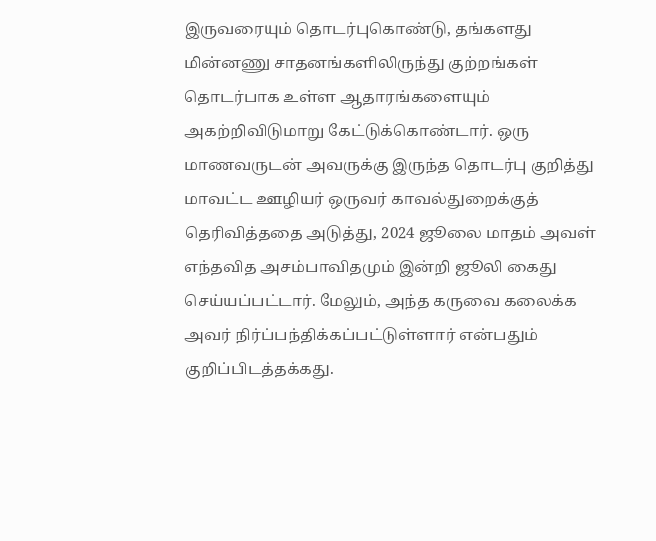இருவரையும் தொடர்புகொண்டு, தங்களது மின்னணு சாதனங்களிலிருந்து குற்றங்கள் தொடர்பாக உள்ள ஆதாரங்களையும் அகற்றிவிடுமாறு கேட்டுக்கொண்டார். ஒரு மாணவருடன் அவருக்கு இருந்த தொடர்பு குறித்து மாவட்ட ஊழியர் ஒருவர் காவல்துறைக்குத் தெரிவித்ததை அடுத்து, 2024 ஜூலை மாதம் அவள் எந்தவித அசம்பாவிதமும் இன்றி ஜூலி கைது செய்யப்பட்டார். மேலும், அந்த கருவை கலைக்க அவர் நிர்ப்பந்திக்கப்பட்டுள்ளார் என்பதும் குறிப்பிடத்தக்கது.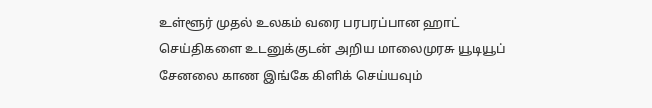உள்ளூர் முதல் உலகம் வரை பரபரப்பான ஹாட் செய்திகளை உடனுக்குடன் அறிய மாலைமுரசு யூடியூப் சேனலை காண இங்கே கிளிக் செய்யவும்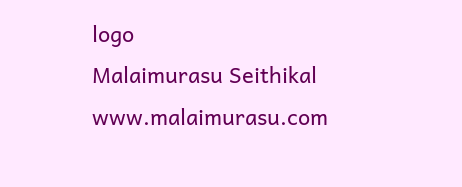logo
Malaimurasu Seithikal
www.malaimurasu.com